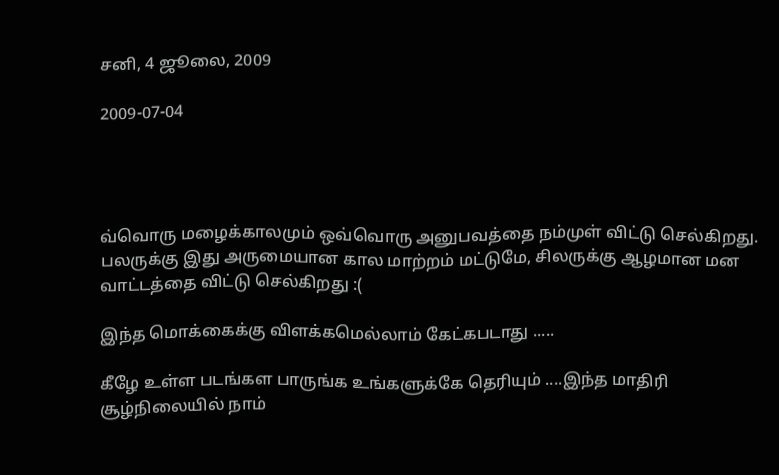சனி, 4 ஜூலை, 2009

2009-07-04




வ்வொரு மழைக்காலமும் ஒவ்வொரு அனுபவத்தை நம்முள் விட்டு செல்கிறது.
பலருக்கு இது அருமையான கால மாற்றம் மட்டுமே, சிலருக்கு ஆழமான மன வாட்டத்தை விட்டு செல்கிறது :(

இந்த மொக்கைக்கு விளக்கமெல்லாம் கேட்கபடாது .....

கீழே உள்ள படங்கள பாருங்க உங்களுக்கே தெரியும் ....இந்த மாதிரி சூழ்நிலையில் நாம்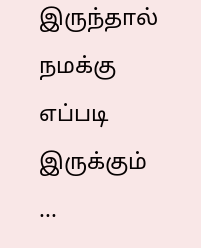இருந்தால் நமக்கு எப்படி இருக்கும் ...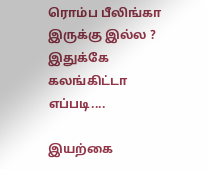ரொம்ப பீலிங்கா இருக்கு இல்ல ?
இதுக்கே கலங்கிட்டா எப்படி....

இயற்கை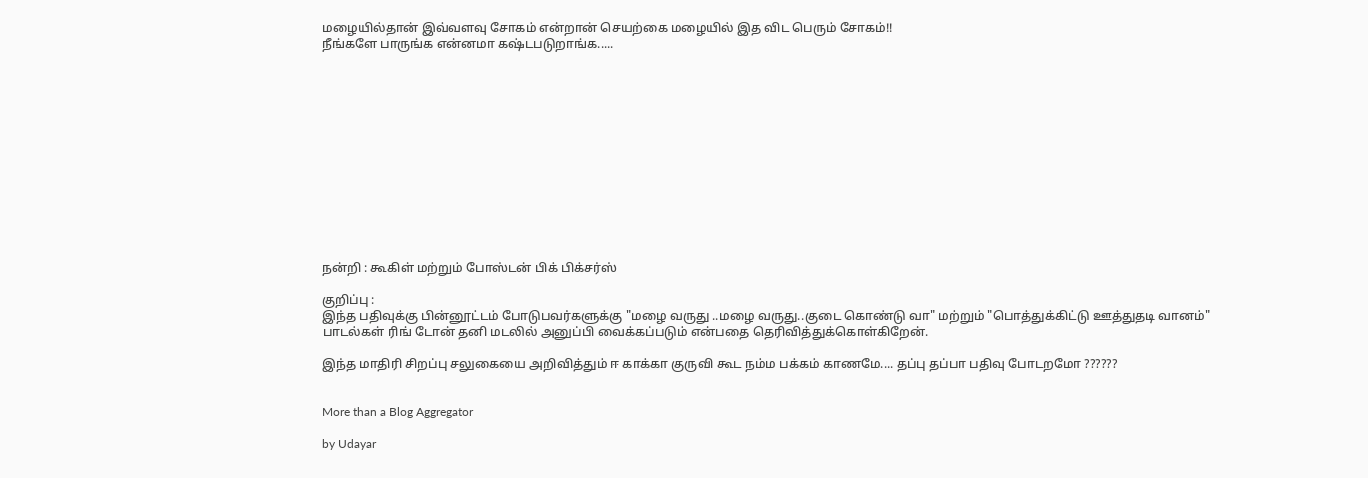மழையில்தான் இவ்வளவு சோகம் என்றான் செயற்கை மழையில் இத விட பெரும் சோகம்!!
நீங்களே பாருங்க என்னமா கஷ்டபடுறாங்க.....













நன்றி : கூகிள் மற்றும் போஸ்டன் பிக் பிக்சர்ஸ்

குறிப்பு :
இந்த பதிவுக்கு பின்னூட்டம் போடுபவர்களுக்கு "மழை வருது ..மழை வருது..குடை கொண்டு வா" மற்றும் "பொத்துக்கிட்டு ஊத்துதடி வானம்" பாடல்கள் ரிங் டோன் தனி மடலில் அனுப்பி வைக்கப்படும் என்பதை தெரிவித்துக்கொள்கிறேன்.

இந்த மாதிரி சிறப்பு சலுகையை அறிவித்தும் ஈ காக்கா குருவி கூட நம்ம பக்கம் காணமே.... தப்பு தப்பா பதிவு போடறமோ ??????


More than a Blog Aggregator

by Udayar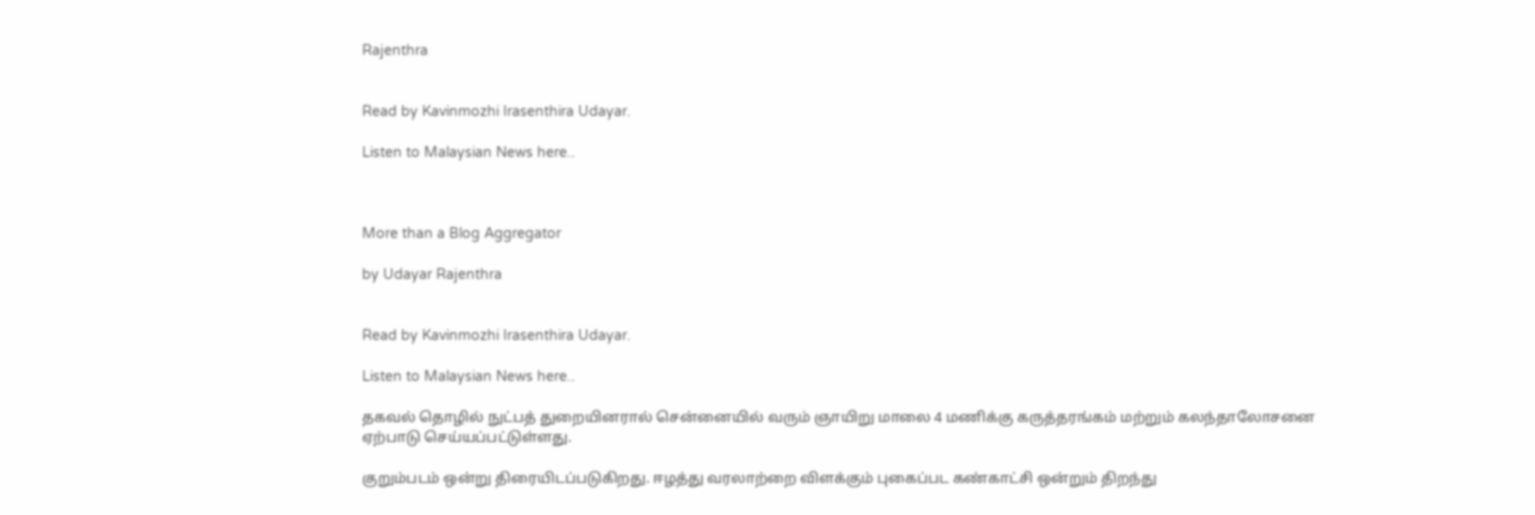Rajenthra


Read by Kavinmozhi Irasenthira Udayar.

Listen to Malaysian News here..



More than a Blog Aggregator

by Udayar Rajenthra


Read by Kavinmozhi Irasenthira Udayar.

Listen to Malaysian News here..

தகவல் தொழில் நுட்பத் துறையினரால் சென்னையில் வரும் ஞாயிறு மாலை 4 மணிக்கு கருத்தரங்கம் மற்றும் கலந்தாலோசனை ஏற்பாடு செய்யப்பட்டுள்ளது.

குறும்படம் ஒன்று திரையிடப்படுகிறது. ஈழத்து வரலாற்றை விளக்கும் புகைப்பட கண்காட்சி ஒன்றும் திறந்து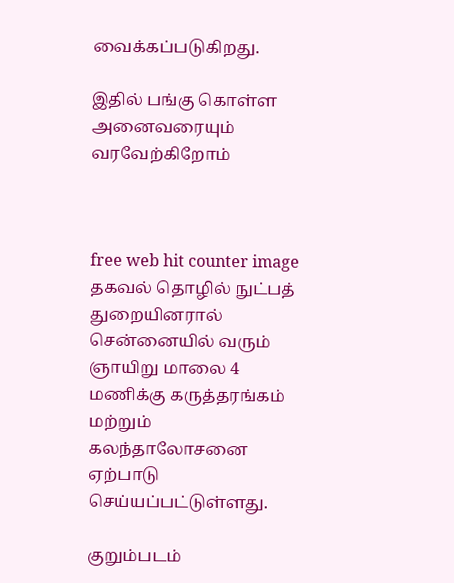வைக்கப்படுகிறது.

இதில் பங்கு கொள்ள அனைவரையும் வரவேற்கிறோம்



free web hit counter image
தகவல் தொழில் நுட்பத் துறையினரால் சென்னையில் வரும் ஞாயிறு மாலை 4 மணிக்கு கருத்தரங்கம் மற்றும் கலந்தாலோசனை ஏற்பாடு செய்யப்பட்டுள்ளது.

குறும்படம்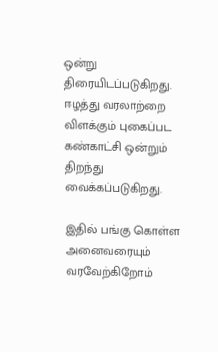ஒன்று திரையிடப்படுகிறது. ஈழத்து வரலாற்றை விளக்கும் புகைப்பட கண்காட்சி ஒன்றும் திறந்து வைக்கப்படுகிறது.

இதில் பங்கு கொள்ள அனைவரையும் வரவேற்கிறோம்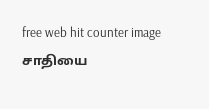free web hit counter image
சாதியை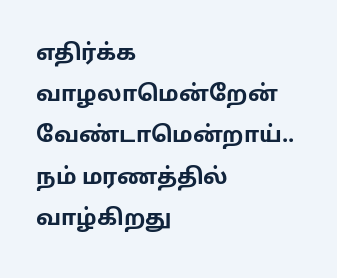எதிர்க்க வாழலாமென்றேன் வேண்டாமென்றாய்.. நம் மரணத்தில் வாழ்கிறது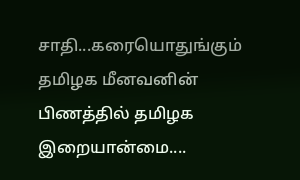சாதி...கரையொதுங்கும் தமிழக மீனவனின் பிணத்தில் தமிழக இறையான்மை....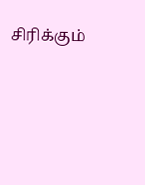சிரிக்கும்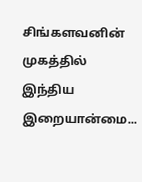சிங்களவனின் முகத்தில் இந்திய இறையான்மை...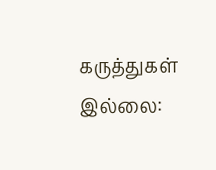கருத்துகள் இல்லை: